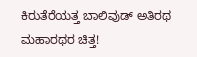ಕಿರುತೆರೆಯತ್ತ ಬಾಲಿವುಡ್ ಅತಿರಥ ಮಹಾರಥರ ಚಿತ್ತ!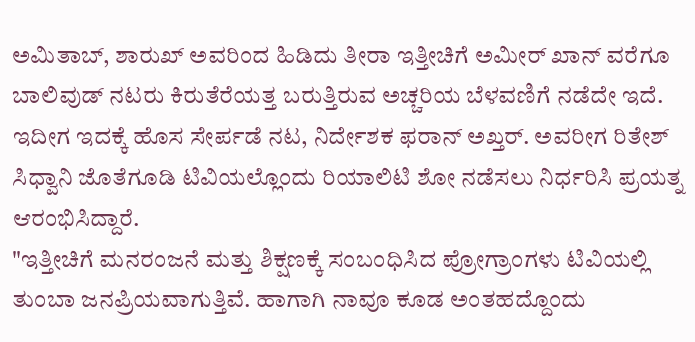ಅಮಿತಾಬ್, ಶಾರುಖ್ ಅವರಿಂದ ಹಿಡಿದು ತೀರಾ ಇತ್ತೀಚಿಗೆ ಅಮೀರ್ ಖಾನ್ ವರೆಗೂ ಬಾಲಿವುಡ್ ನಟರು ಕಿರುತೆರೆಯತ್ತ ಬರುತ್ತಿರುವ ಅಚ್ಚರಿಯ ಬೆಳವಣಿಗೆ ನಡೆದೇ ಇದೆ. ಇದೀಗ ಇದಕ್ಕೆ ಹೊಸ ಸೇರ್ಪಡೆ ನಟ, ನಿರ್ದೇಶಕ ಫರಾನ್ ಅಖ್ತರ್. ಅವರೀಗ ರಿತೇಶ್ ಸಿಧ್ವಾನಿ ಜೊತೆಗೂಡಿ ಟಿವಿಯಲ್ಲೊಂದು ರಿಯಾಲಿಟಿ ಶೋ ನಡೆಸಲು ನಿರ್ಧರಿಸಿ ಪ್ರಯತ್ನ ಆರಂಭಿಸಿದ್ದಾರೆ.
"ಇತ್ತೀಚಿಗೆ ಮನರಂಜನೆ ಮತ್ತು ಶಿಕ್ಷಣಕ್ಕೆ ಸಂಬಂಧಿಸಿದ ಪ್ರೋಗ್ರಾಂಗಳು ಟಿವಿಯಲ್ಲಿ ತುಂಬಾ ಜನಪ್ರಿಯವಾಗುತ್ತಿವೆ. ಹಾಗಾಗಿ ನಾವೂ ಕೂಡ ಅಂತಹದ್ದೊಂದು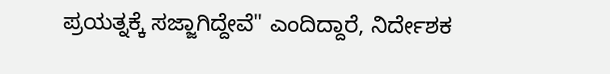ಪ್ರಯತ್ನಕ್ಕೆ ಸಜ್ಜಾಗಿದ್ದೇವೆ" ಎಂದಿದ್ದಾರೆ, ನಿರ್ದೇಶಕ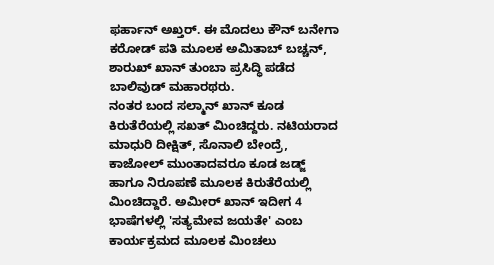ಫರ್ಹಾನ್ ಅಖ್ತರ್. ಈ ಮೊದಲು ಕೌನ್ ಬನೇಗಾ ಕರೋಡ್ ಪತಿ ಮೂಲಕ ಅಮಿತಾಬ್ ಬಚ್ಚನ್, ಶಾರುಖ್ ಖಾನ್ ತುಂಬಾ ಪ್ರಸಿದ್ಧಿ ಪಡೆದ ಬಾಲಿವುಡ್ ಮಹಾರಥರು.
ನಂತರ ಬಂದ ಸಲ್ಮಾನ್ ಖಾನ್ ಕೂಡ ಕಿರುತೆರೆಯಲ್ಲಿ ಸಖತ್ ಮಿಂಚಿದ್ದರು. ನಟಿಯರಾದ ಮಾಧುರಿ ದೀಕ್ಷಿತ್, ಸೊನಾಲಿ ಬೇಂದ್ರೆ, ಕಾಜೋಲ್ ಮುಂತಾದವರೂ ಕೂಡ ಜಡ್ಜ್ ಹಾಗೂ ನಿರೂಪಣೆ ಮೂಲಕ ಕಿರುತೆರೆಯಲ್ಲಿ ಮಿಂಚಿದ್ದಾರೆ. ಅಮೀರ್ ಖಾನ್ ಇದೀಗ 4 ಭಾಷೆಗಳಲ್ಲಿ 'ಸತ್ಯಮೇವ ಜಯತೇ' ಎಂಬ ಕಾರ್ಯಕ್ರಮದ ಮೂಲಕ ಮಿಂಚಲು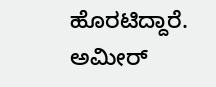ಹೊರಟಿದ್ದಾರೆ. ಅಮೀರ್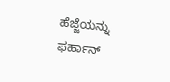ಹೆಜ್ಜೆಯನ್ನು ಫರ್ಹಾನ್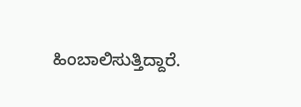ಹಿಂಬಾಲಿಸುತ್ತಿದ್ದಾರೆ.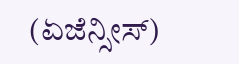(ಏಜೆನ್ಸೀಸ್)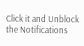Click it and Unblock the Notifications